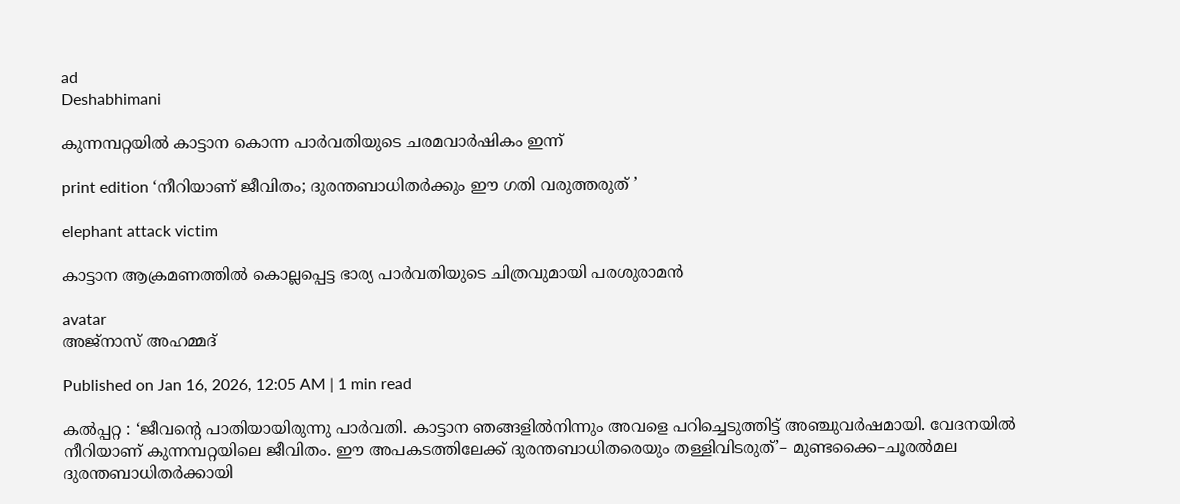ad
Deshabhimani

കുന്നമ്പറ്റയിൽ കാട്ടാന കൊന്ന പാർവതിയുടെ ചരമവാർഷികം ഇന്ന്‌

print edition ‘നീറിയാണ്‌ ജീവിതം; ദുരന്തബാധിതർക്കും ഇ‍ൗ ഗതി വരുത്തരുത്‌ ’

elephant attack victim

കാട്ടാന ആക്രമണത്തിൽ കൊല്ലപ്പെട്ട ഭാര്യ പാർവതിയുടെ ചിത്രവുമായി പരശുരാമൻ

avatar
അജ്‌നാസ്‌ അഹമ്മദ്‌

Published on Jan 16, 2026, 12:05 AM | 1 min read

കൽപ്പറ്റ : ‘ജീവന്റെ പാതിയായിരുന്നു പാർവതി. കാട്ടാന ഞങ്ങളിൽനിന്നും അവളെ പറിച്ചെടുത്തിട്ട്‌ അഞ്ചുവർഷമായി. വേദനയിൽ നീറിയാണ്‌ കുന്നമ്പറ്റയിലെ ജീവിതം. ഇ‍ൗ അപകടത്തിലേക്ക്‌ ദുരന്തബാധിതരെയും തള്ളിവിടരുത്‌’– മുണ്ടക്കൈ–ചൂരൽമല ദുരന്തബാധിതർക്കായി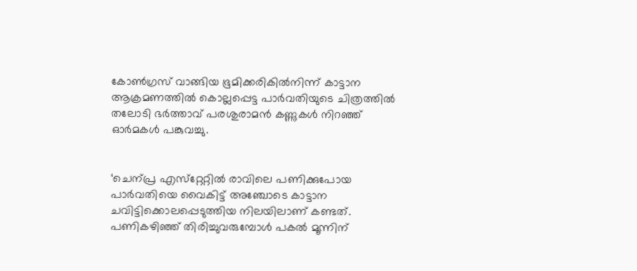കോൺഗ്രസ്‌ വാങ്ങിയ ഭൂമിക്കരികിൽനിന്ന്‌ കാട്ടാന ആക്രമണത്തിൽ കൊല്ലപ്പെട്ട പാർവതിയുടെ ചിത്രത്തിൽ തലോടി ഭർത്താവ്‌ പരശുരാമൻ കണ്ണുകൾ നിറഞ്ഞ്‌ ഓർമകൾ പങ്കുവച്ചു.


‘ചെന്പ്ര എസ്‌റ്റേറ്റിൽ രാവിലെ പണിക്കുപോയ പാർവതിയെ വൈകിട്ട്‌ അഞ്ചോടെ കാട്ടാന ചവിട്ടിക്കൊലപ്പെടുത്തിയ നിലയിലാണ്‌ കണ്ടത്‌. പണികഴിഞ്ഞ്‌ തിരിച്ചുവരുമ്പോൾ പകൽ മൂന്നിന്‌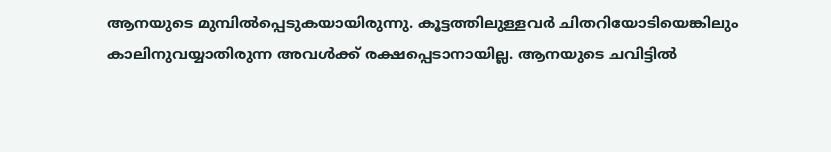ആനയുടെ മുമ്പിൽപ്പെടുകയായിരുന്നു. കൂട്ടത്തിലുള്ളവർ ചിതറിയോടിയെങ്കിലും കാലിനുവയ്യാതിരുന്ന അവൾക്ക്‌ രക്ഷപ്പെടാനായില്ല. ആനയുടെ ചവിട്ടിൽ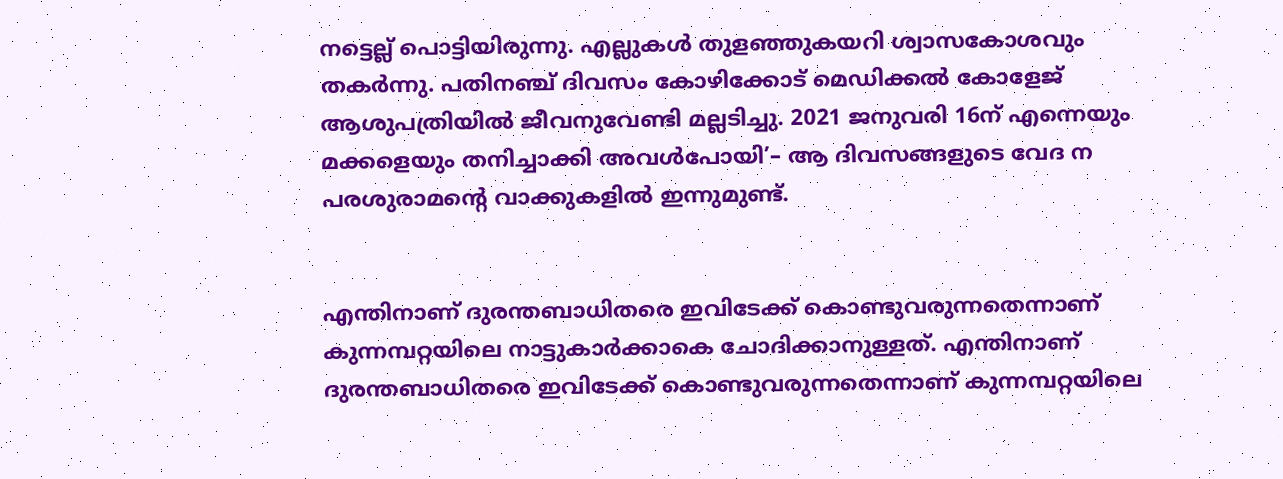നട്ടെല്ല്‌ പൊട്ടിയിരുന്നു. എല്ലുകൾ തുളഞ്ഞുകയറി ശ്വാസകോശവും തകർന്നു. പതിനഞ്ച്‌ ദിവസം കോഴിക്കോട്‌ മെഡിക്കൽ കോളേജ്‌ ആശുപത്രിയിൽ ജീവനുവേണ്ടി മല്ലടിച്ചു. 2021 ജനുവരി 16ന്‌ എന്നെയും മക്കളെയും തനിച്ചാക്കി അവൾപോയി’– ആ ദിവസങ്ങളുടെ വേദ ന പരശുരാമന്റെ വാക്കുകളിൽ ഇന്നുമുണ്ട്‌.


എന്തിനാണ്‌ ദുരന്തബാധിതരെ ഇവിടേക്ക്‌ കൊണ്ടുവരുന്നതെന്നാണ്‌ കുന്നമ്പറ്റയിലെ നാട്ടുകാർക്കാകെ ചോദിക്കാനുള്ളത്‌. എന്തിനാണ്‌ ദുരന്തബാധിതരെ ഇവിടേക്ക്‌ കൊണ്ടുവരുന്നതെന്നാണ്‌ കുന്നമ്പറ്റയിലെ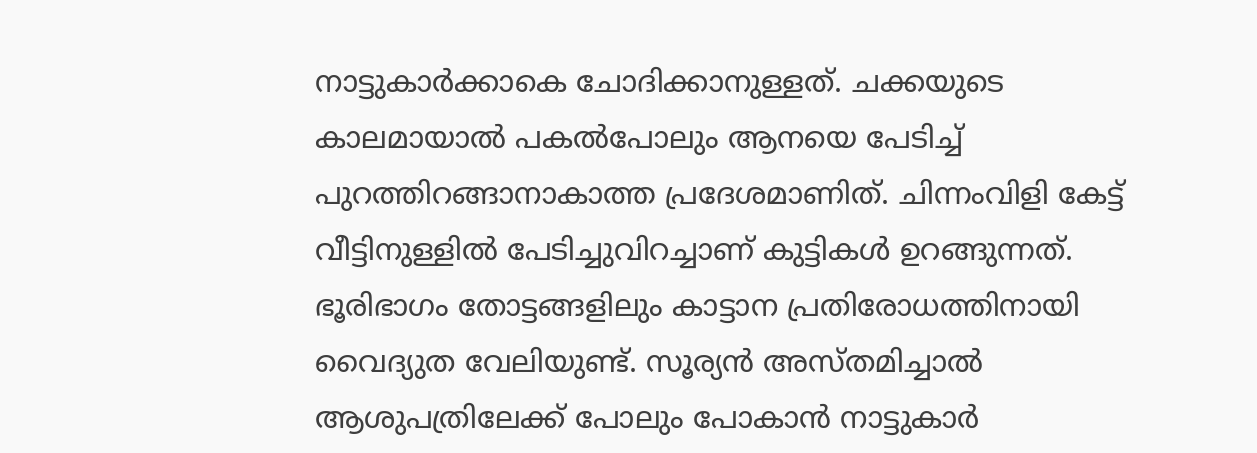നാട്ടുകാർക്കാകെ ചോദിക്കാനുള്ളത്‌. ചക്കയുടെ കാലമായാൽ പകൽപോലും ആനയെ പേടിച്ച്‌ പുറത്തിറങ്ങാനാകാത്ത പ്രദേശമാണിത്‌. ചിന്നംവിളി കേട്ട്‌ വീട്ടിനുള്ളിൽ പേടിച്ചുവിറച്ചാണ്‌ കുട്ടികൾ ഉറങ്ങുന്നത്‌. ഭൂരിഭാഗം തോട്ടങ്ങളിലും കാട്ടാന പ്രതിരോധത്തിനായി വൈദ്യുത വേലിയുണ്ട്‌. സൂര്യൻ അസ്‌തമിച്ചാൽ ആശുപത്രിലേക്ക്‌ പോലും പോകാൻ നാട്ടുകാർ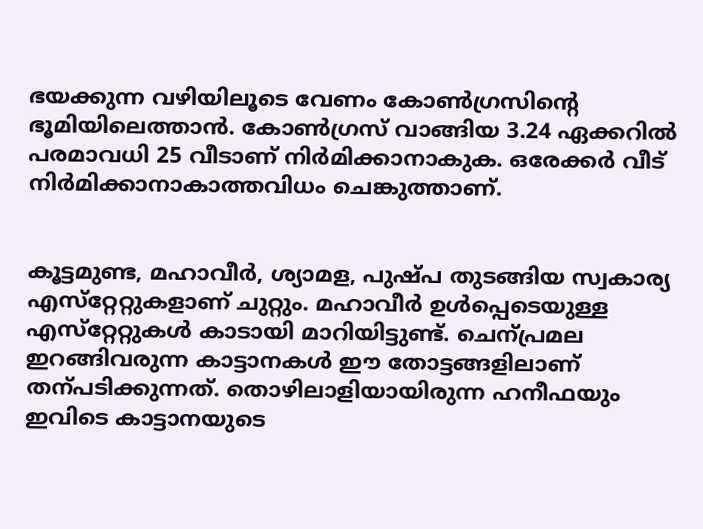ഭയക്കുന്ന വഴിയിലൂടെ വേണം കോൺഗ്രസിന്റെ ഭൂമിയിലെത്താൻ. കോൺഗ്രസ്‌ വാങ്ങിയ 3.24 ഏക്കറിൽ പരമാവധി 25 വീടാണ്‌ നിർമിക്കാനാകുക. ഒരേക്കർ വീട്‌ നിർമിക്കാനാകാത്തവിധം ചെങ്കുത്താണ്‌.


കൂട്ടമുണ്ട, മഹാവീർ, ശ്യാമള, പുഷ്‌പ തുടങ്ങിയ സ്വകാര്യ എസ്‌റ്റേറ്റുകളാണ്‌ ചുറ്റും. മഹാവീർ ഉൾപ്പെടെയുള്ള എസ്‌റ്റേറ്റുകൾ കാടായി മാറിയിട്ടുണ്ട്‌. ചെന്പ്രമല ഇറങ്ങിവരുന്ന കാട്ടാനകൾ ഇ‍ൗ തോട്ടങ്ങളിലാണ്‌ തന്പടിക്കുന്നത്‌. തൊഴിലാളിയായിരുന്ന ഹനീഫയും ഇവിടെ കാട്ടാനയുടെ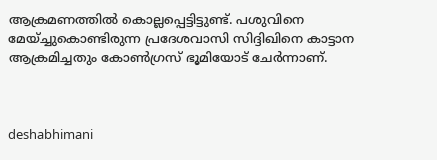ആക്രമണത്തിൽ കൊല്ലപ്പെട്ടിട്ടുണ്ട്‌. പശുവിനെ മേയ്‌ച്ചുകൊണ്ടിരുന്ന പ്രദേശവാസി സിദ്ദിഖിനെ കാട്ടാന ആക്രമിച്ചതും കോൺഗ്രസ്‌ ഭ‍ൂമിയോട്‌ ചേർന്നാണ്‌.



deshabhimani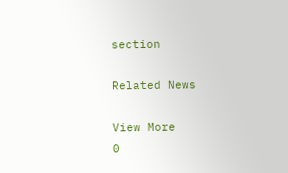section

Related News

View More
0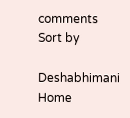comments
Sort by

Deshabhimani
Home